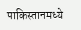पाकिस्तानमध्ये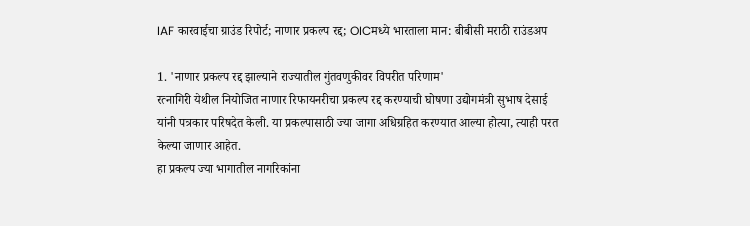IAF कारवाईचा ग्राउंड रिपोर्ट; नाणार प्रकल्प रद्द; OICमध्ये भारताला मान: बीबीसी मराठी राउंडअप

1. 'नाणार प्रकल्प रद्द झाल्याने राज्यातील गुंतवणुकीवर विपरीत परिणाम'
रत्नागिरी येथील नियोजित नाणार रिफायनरीचा प्रकल्प रद्द करण्याची घोषणा उद्योगमंत्री सुभाष देसाई यांनी पत्रकार परिषदेत केली. या प्रकल्पासाठी ज्या जागा अधिग्रहित करण्यात आल्या होत्या, त्याही परत केल्या जाणार आहेत.
हा प्रकल्प ज्या भागातील नागरिकांना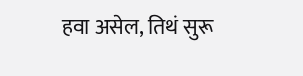हवा असेल, तिथं सुरू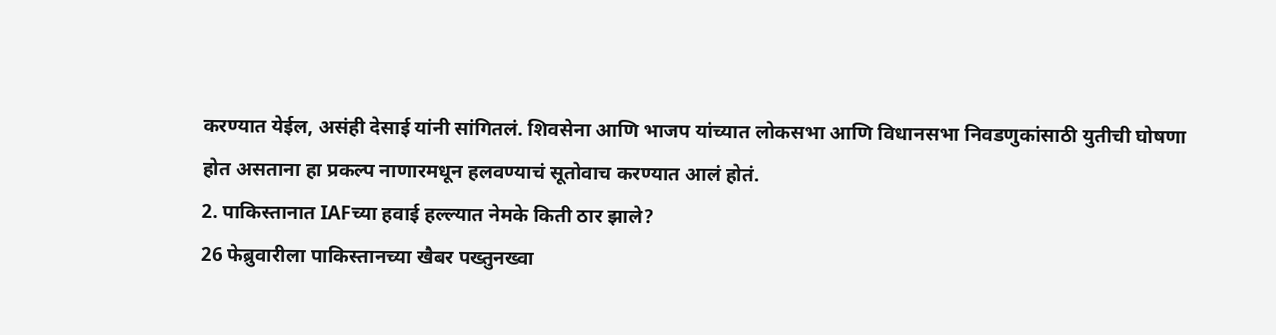करण्यात येईल, असंही देसाई यांनी सांगितलं. शिवसेना आणि भाजप यांच्यात लोकसभा आणि विधानसभा निवडणुकांसाठी युतीची घोषणा होत असताना हा प्रकल्प नाणारमधून हलवण्याचं सूतोवाच करण्यात आलं होतं.
2. पाकिस्तानात IAFच्या हवाई हल्ल्यात नेमके किती ठार झाले?
26 फेब्रुवारीला पाकिस्तानच्या खैबर पख्तुनख्वा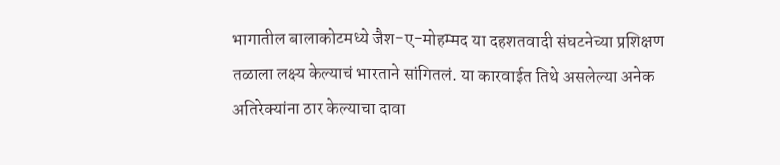भागातील बालाकोटमध्ये जैश-ए-मोहम्मद या दहशतवादी संघटनेच्या प्रशिक्षण तळाला लक्ष्य केल्याचं भारताने सांगितलं. या कारवाईत तिथे असलेल्या अनेक अतिरेक्यांना ठार केल्याचा दावा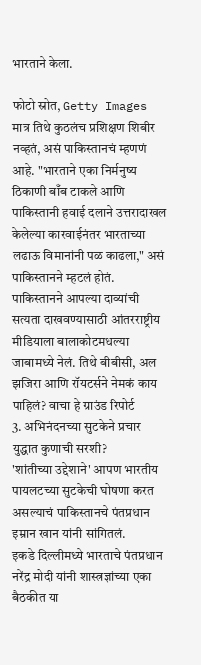भारताने केला.

फोटो स्रोत, Getty Images
मात्र तिथे कुठलंच प्रशिक्षण शिबीर नव्हतं, असं पाकिस्तानचं म्हणणं आहे. "भारताने एका निर्मनुष्य ठिकाणी बाँब टाकले आणि पाकिस्तानी हवाई दलाने उत्तरादाखल केलेल्या कारवाईनंतर भारताच्या लढाऊ विमानांनी पळ काढला," असं पाकिस्तानने म्हटलं होतं.
पाकिस्तानने आपल्या दाव्यांची सत्यता दाखवण्यासाठी आंतरराष्ट्रीय मीडियाला बालाकोटमधल्या जाबामध्ये नेलं. तिथे बीबीसी, अल झजिरा आणि रॉयटर्सने नेमकं काय पाहिलं? वाचा हे ग्राउंड रिपोर्ट
3. अभिनंदनच्या सुटकेने प्रचार युद्धात कुणाची सरशी?
'शांतीच्या उद्देशाने' आपण भारतीय पायलटच्या सुटकेची घोषणा करत असल्याचं पाकिस्तानचे पंतप्रधान इम्रान खान यांनी सांगितलं.
इकडे दिल्लीमध्ये भारताचे पंतप्रधान नरेंद्र मोदी यांनी शास्त्रज्ञांच्या एका बैठकीत या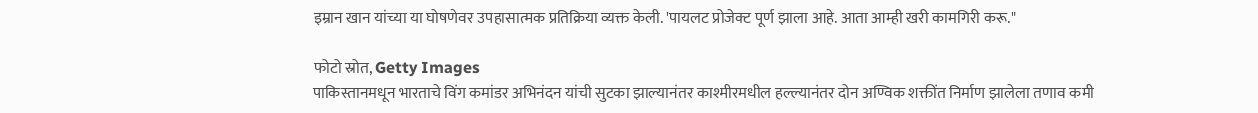इम्रान खान यांच्या या घोषणेवर उपहासात्मक प्रतिक्रिया व्यक्त केली. 'पायलट प्रोजेक्ट पूर्ण झाला आहे. आता आम्ही खरी कामगिरी करू."

फोटो स्रोत, Getty Images
पाकिस्तानमधून भारताचे विंग कमांडर अभिनंदन यांची सुटका झाल्यानंतर काश्मीरमधील हल्ल्यानंतर दोन अण्विक शक्तींत निर्माण झालेला तणाव कमी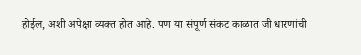होईल, अशी अपेक्षा व्यक्त होत आहे. पण या संपूर्ण संकट काळात जी धारणांची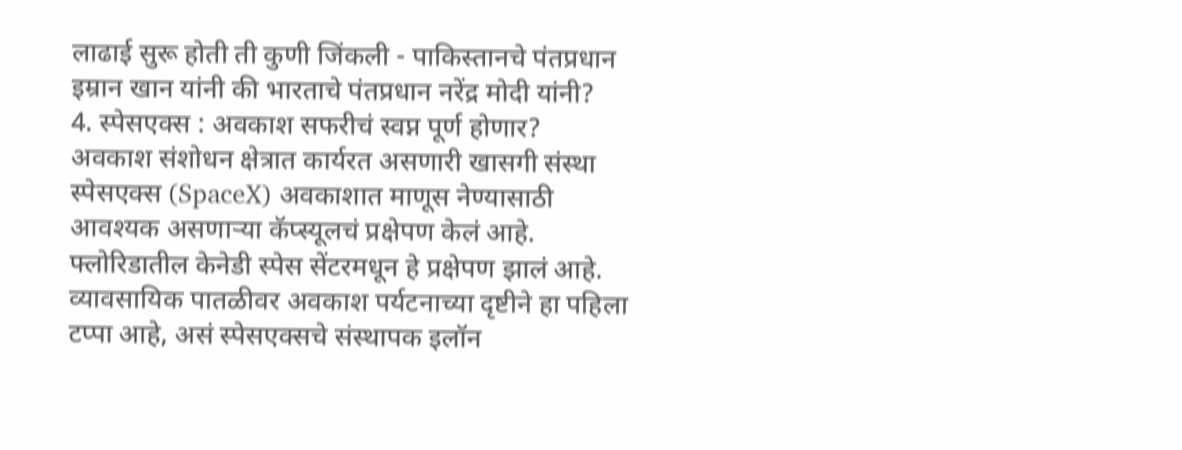लाढाई सुरू होती ती कुणी जिंकली - पाकिस्तानचे पंतप्रधान इम्रान खान यांनी की भारताचे पंतप्रधान नरेंद्र मोदी यांनी?
4. स्पेसएक्स : अवकाश सफरीचं स्वप्न पूर्ण होणार?
अवकाश संशोधन क्षेत्रात कार्यरत असणारी खासगी संस्था स्पेसएक्स (SpaceX) अवकाशात माणूस नेण्यासाठी आवश्यक असणाऱ्या कॅप्स्यूलचं प्रक्षेपण केलं आहे. फ्लोरिडातील केनेडी स्पेस सेंटरमधून हे प्रक्षेपण झालं आहे.
व्यावसायिक पातळीवर अवकाश पर्यटनाच्या दृष्टीने हा पहिला टप्पा आहे, असं स्पेसएक्सचे संस्थापक इलॉन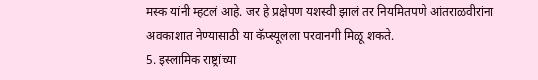मस्क यांनी म्हटलं आहे. जर हे प्रक्षेपण यशस्वी झालं तर नियमितपणे आंतराळवीरांना अवकाशात नेण्यासाठी या कॅप्स्यूलला परवानगी मिळू शकते.
5. इस्लामिक राष्ट्रांच्या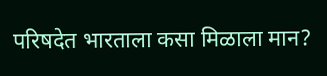परिषदेत भारताला कसा मिळाला मान?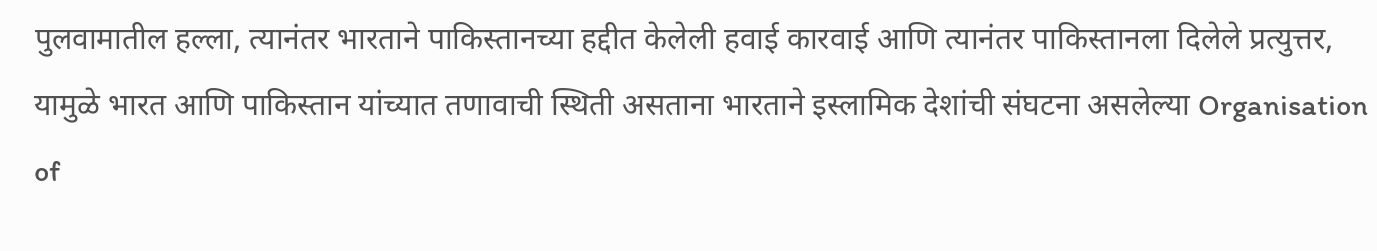पुलवामातील हल्ला, त्यानंतर भारताने पाकिस्तानच्या हद्दीत केलेली हवाई कारवाई आणि त्यानंतर पाकिस्तानला दिलेले प्रत्युत्तर, यामुळे भारत आणि पाकिस्तान यांच्यात तणावाची स्थिती असताना भारताने इस्लामिक देशांची संघटना असलेल्या Organisation of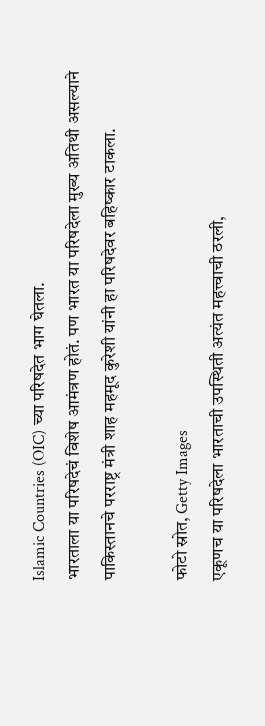Islamic Countries (OIC) च्या परिषदेत भाग घेतला.
भारताला या परिषदेचं विशेष आमंत्रण होतं. पण भारत या परिषदेला मुख्य अतिथी असल्याने पाकिस्तानचे परराष्ट्र मंत्री शाह महमूद कुरेशी यांनी हा परिषदेवर बहिष्कार टाकला.

फोटो स्रोत, Getty Images
एकूणच या परिषदेला भारताची उपस्थिती अत्यंत महत्त्वाची ठरली,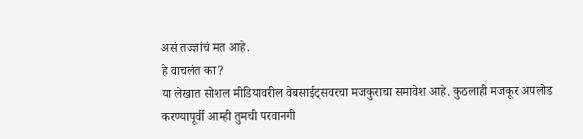असं तज्ज्ञांचं मत आहे.
हे वाचलंत का?
या लेखात सोशल मीडियावरील वेबसाईट्सवरचा मजकुराचा समावेश आहे. कुठलाही मजकूर अपलोड करण्यापूर्वी आम्ही तुमची परवानगी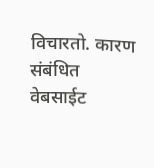विचारतो. कारण संबंधित वेबसाईट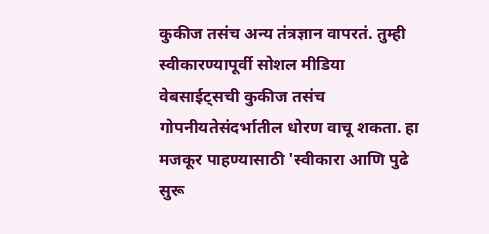कुकीज तसंच अन्य तंत्रज्ञान वापरतं. तुम्ही स्वीकारण्यापूर्वी सोशल मीडिया वेबसाईट्सची कुकीज तसंच गोपनीयतेसंदर्भातील धोरण वाचू शकता. हा मजकूर पाहण्यासाठी 'स्वीकारा आणि पुढे सुरू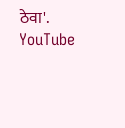ठेवा'.
YouTube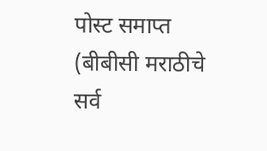पोस्ट समाप्त
(बीबीसी मराठीचे सर्व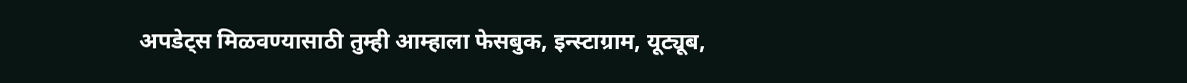अपडेट्स मिळवण्यासाठी तुम्ही आम्हाला फेसबुक, इन्स्टाग्राम, यूट्यूब,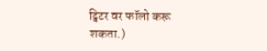ट्विटर वर फॉलो करू शकता.)